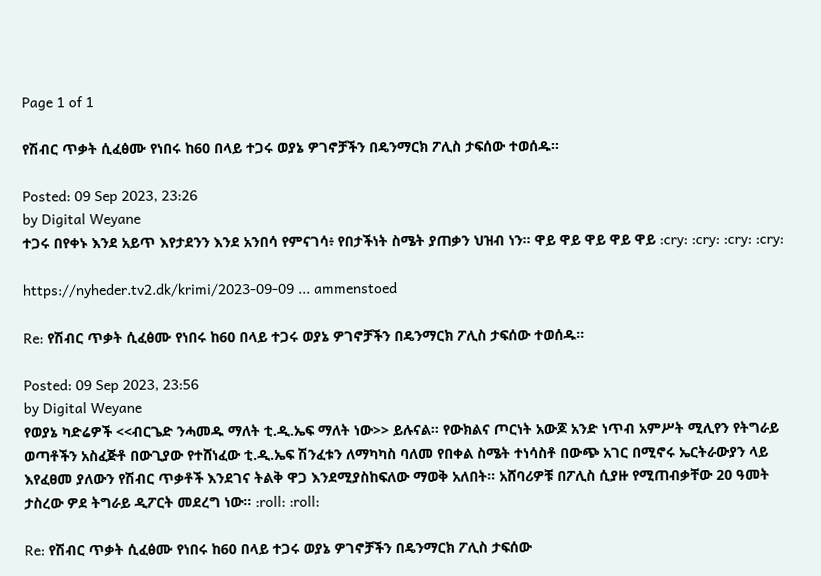Page 1 of 1

የሽብር ጥቃት ሲፈፅሙ የነበሩ ከ60 በላይ ተጋሩ ወያኔ ዎገኖቻችን በዴንማርክ ፖሊስ ታፍሰው ተወሰዱ።

Posted: 09 Sep 2023, 23:26
by Digital Weyane
ተጋሩ በየቀኑ እንደ አይጥ እየታደንን እንደ አንበሳ የምናገሳ፥ የበታችነት ስሜት ያጠቃን ህዝብ ነን። ዋይ ዋይ ዋይ ዋይ ዋይ :cry: :cry: :cry: :cry:

https://nyheder.tv2.dk/krimi/2023-09-09 ... ammenstoed

Re: የሽብር ጥቃት ሲፈፅሙ የነበሩ ከ60 በላይ ተጋሩ ወያኔ ዎገኖቻችን በዴንማርክ ፖሊስ ታፍሰው ተወሰዱ።

Posted: 09 Sep 2023, 23:56
by Digital Weyane
የወያኔ ካድሬዎች <<ብርጌድ ንሓመዱ ማለት ቲ.ዲ.ኤፍ ማለት ነው>> ይሉናል። የውክልና ጦርነት አውጆ አንድ ነጥብ አምሥት ሚሊየን የትግራይ ወጣቶችን አስፈጅቶ በውጊያው የተሸነፈው ቲ.ዲ.ኤፍ ሽንፈቱን ለማካካስ ባለመ የበቀል ስሜት ተነሳስቶ በውጭ አገር በሚኖሩ ኤርትራውያን ላይ እየፈፀመ ያለውን የሽብር ጥቃቶች እንደገና ትልቅ ዋጋ እንደሚያስከፍለው ማወቅ አለበት። አሸባሪዎቹ በፖሊስ ሲያዙ የሚጠብቃቸው 20 ዓመት ታስረው ዎደ ትግራይ ዲፖርት መደረግ ነው። :roll: :roll:

Re: የሽብር ጥቃት ሲፈፅሙ የነበሩ ከ60 በላይ ተጋሩ ወያኔ ዎገኖቻችን በዴንማርክ ፖሊስ ታፍሰው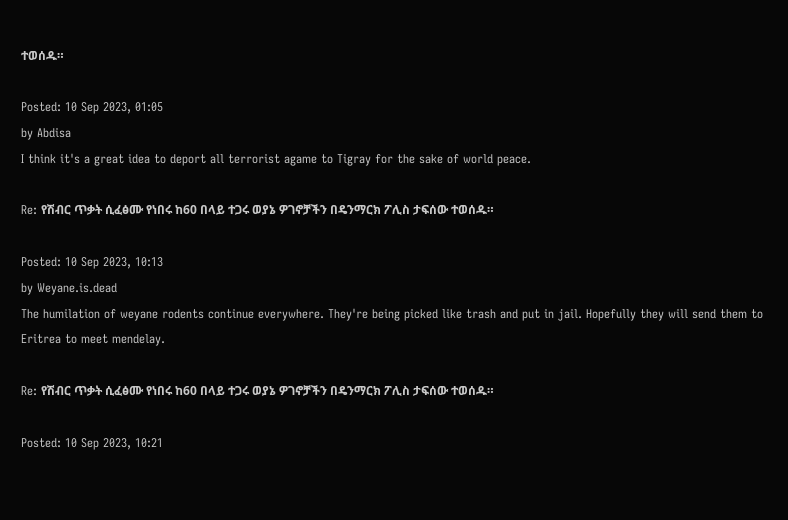ተወሰዱ።

Posted: 10 Sep 2023, 01:05
by Abdisa
I think it's a great idea to deport all terrorist agame to Tigray for the sake of world peace.

Re: የሽብር ጥቃት ሲፈፅሙ የነበሩ ከ60 በላይ ተጋሩ ወያኔ ዎገኖቻችን በዴንማርክ ፖሊስ ታፍሰው ተወሰዱ።

Posted: 10 Sep 2023, 10:13
by Weyane.is.dead
The humilation of weyane rodents continue everywhere. They're being picked like trash and put in jail. Hopefully they will send them to Eritrea to meet mendelay.

Re: የሽብር ጥቃት ሲፈፅሙ የነበሩ ከ60 በላይ ተጋሩ ወያኔ ዎገኖቻችን በዴንማርክ ፖሊስ ታፍሰው ተወሰዱ።

Posted: 10 Sep 2023, 10:21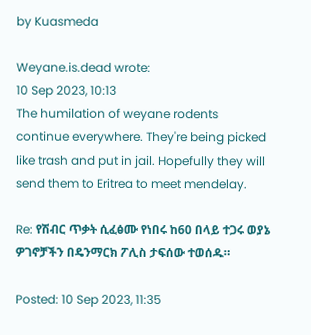by Kuasmeda

Weyane.is.dead wrote:
10 Sep 2023, 10:13
The humilation of weyane rodents continue everywhere. They're being picked like trash and put in jail. Hopefully they will send them to Eritrea to meet mendelay.

Re: የሽብር ጥቃት ሲፈፅሙ የነበሩ ከ60 በላይ ተጋሩ ወያኔ ዎገኖቻችን በዴንማርክ ፖሊስ ታፍሰው ተወሰዱ።

Posted: 10 Sep 2023, 11:35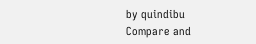by quindibu
Compare and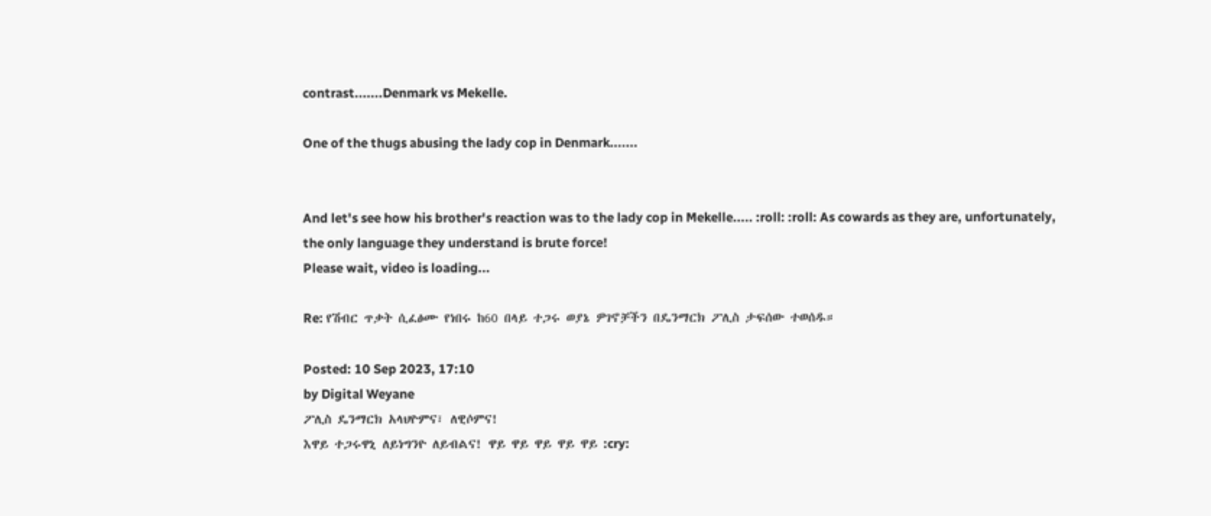contrast.......Denmark vs Mekelle.

One of the thugs abusing the lady cop in Denmark.......


And let's see how his brother's reaction was to the lady cop in Mekelle..... :roll: :roll: As cowards as they are, unfortunately, the only language they understand is brute force!
Please wait, video is loading...

Re: የሽብር ጥቃት ሲፈፅሙ የነበሩ ከ60 በላይ ተጋሩ ወያኔ ዎገኖቻችን በዴንማርክ ፖሊስ ታፍሰው ተወሰዱ።

Posted: 10 Sep 2023, 17:10
by Digital Weyane
ፖሊስ ዴንማርክ አላህዮምና፣ ለዊሶምና!
እዋይ ተጋሩዋኒ ለይነግንዮ ለይብልና! ዋይ ዋይ ዋይ ዋይ ዋይ :cry: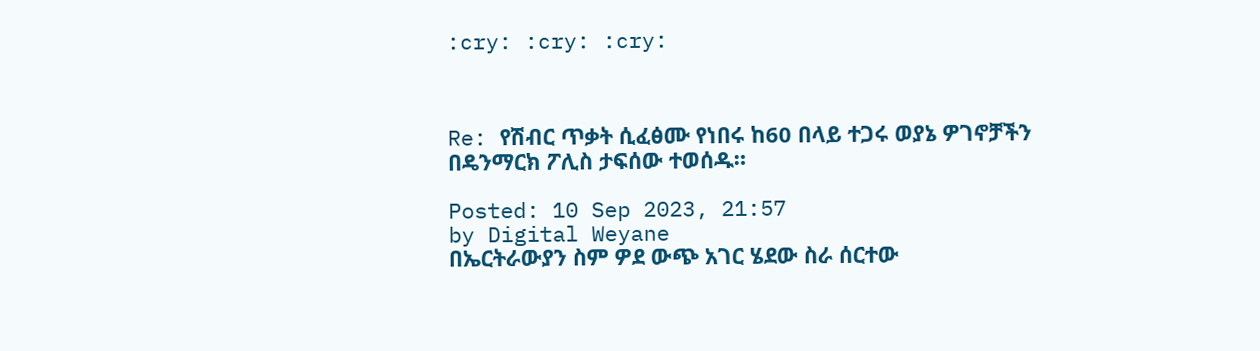:cry: :cry: :cry:



Re: የሽብር ጥቃት ሲፈፅሙ የነበሩ ከ60 በላይ ተጋሩ ወያኔ ዎገኖቻችን በዴንማርክ ፖሊስ ታፍሰው ተወሰዱ።

Posted: 10 Sep 2023, 21:57
by Digital Weyane
በኤርትራውያን ስም ዎደ ውጭ አገር ሄደው ስራ ሰርተው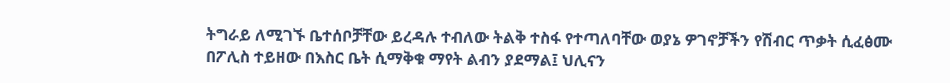ትግራይ ለሚገኙ ቤተሰቦቻቸው ይረዳሉ ተብለው ትልቅ ተስፋ የተጣለባቸው ወያኔ ዎገኖቻችን የሽብር ጥቃት ሲፈፅሙ በፖሊስ ተይዘው በእስር ቤት ሲማቅቁ ማየት ልብን ያደማል፤ ህሊናን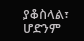ያቆስላል፣ ሆድንም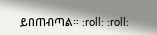ይበጠብጣል። :roll: :roll: